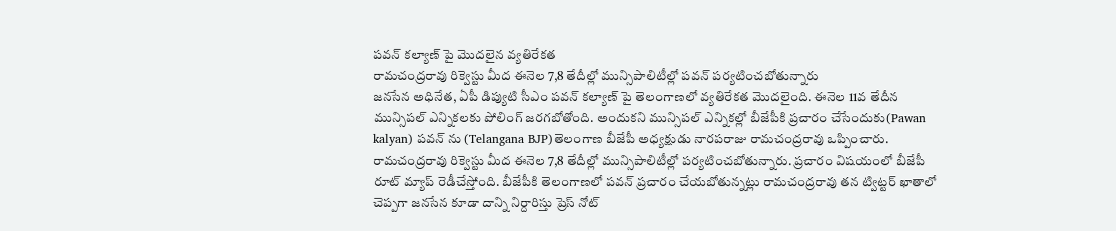పవన్ కల్యాణ్ పై మొదలైన వ్యతిరేకత
రామచంద్రరావు రిక్వెస్టు మీద ఈనెల 7,8 తేదీల్లో మున్సిపాలిటీల్లో పవన్ పర్యటించబోతున్నారు
జనసేన అధినేత, ఏపీ డిప్యుటి సీఎం పవన్ కల్యాణ్ పై తెలంగాణలో వ్యతిరేకత మొదలైంది. ఈనెల 11వ తేదీన మున్సిపల్ ఎన్నికలకు పోలింగ్ జరగబోతోంది. అందుకని మున్సిపల్ ఎన్నికల్లో బీజేపీకి ప్రచారం చేసేందుకు(Pawan kalyan) పవన్ ను (Telangana BJP)తెలంగాణ బీజేపీ అధ్యక్షుడు నారపరాజు రామచంద్రరావు ఒప్పించారు.
రామచంద్రరావు రిక్వెస్టు మీద ఈనెల 7,8 తేదీల్లో మున్సిపాలిటీల్లో పర్యటించబోతున్నారు. ప్రచారం విషయంలో బీజేపీ రూట్ మ్యాప్ రెడీచేస్తోంది. బీజేపీకి తెలంగాణలో పవన్ ప్రచారం చేయబోతున్నట్లు రామచంద్రరావు తన ట్విట్టర్ ఖాతాలో చెప్పగా జనసేన కూడా దాన్ని నిర్దారిస్తు ప్రెస్ నోట్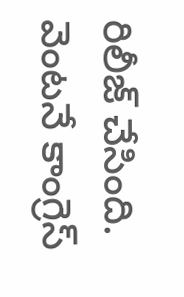రిలీజ్ చేసింది.
వెంటనే కాంగ్రెస్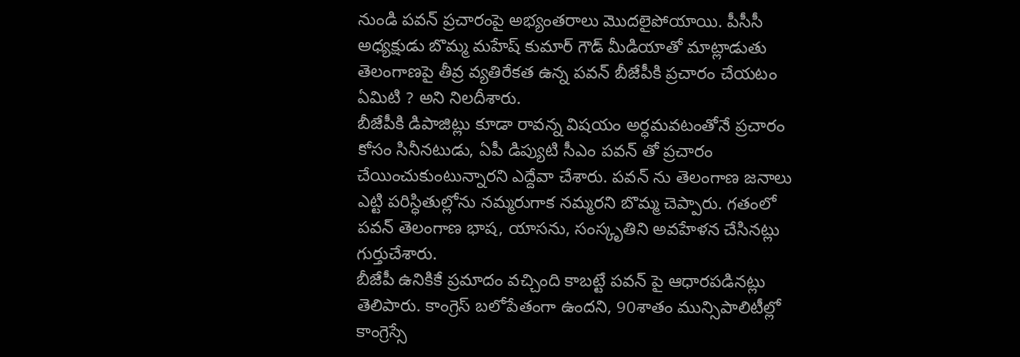నుండి పవన్ ప్రచారంపై అభ్యంతరాలు మొదలైపోయాయి. పీసీసీ అధ్యక్షుడు బొమ్మ మహేష్ కుమార్ గౌడ్ మీడియాతో మాట్లాడుతు తెలంగాణపై తీవ్ర వ్యతిరేకత ఉన్న పవన్ బీజేపీకి ప్రచారం చేయటం ఏమిటి ? అని నిలదీశారు.
బీజేపీకి డిపాజిట్లు కూడా రావన్న విషయం అర్ధమవటంతోనే ప్రచారం కోసం సినీనటుడు, ఏపీ డిప్యుటి సీఎం పవన్ తో ప్రచారం చేయించుకుంటున్నారని ఎద్దేవా చేశారు. పవన్ ను తెలంగాణ జనాలు ఎట్టి పరిస్ధితుల్లోను నమ్మరుగాక నమ్మరని బొమ్మ చెప్పారు. గతంలో పవన్ తెలంగాణ భాష, యాసను, సంస్కృతిని అవహేళన చేసినట్లు గుర్తుచేశారు.
బీజేపీ ఉనికికే ప్రమాదం వచ్చింది కాబట్టే పవన్ పై ఆధారపడినట్లు తెలిపారు. కాంగ్రెస్ బలోపేతంగా ఉందని, 90శాతం మున్సిపాలిటీల్లో కాంగ్రెస్సే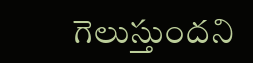గెలుస్తుందని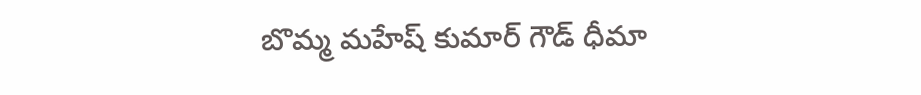బొమ్మ మహేష్ కుమార్ గౌడ్ ధీమా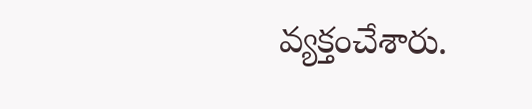వ్యక్తంచేశారు.